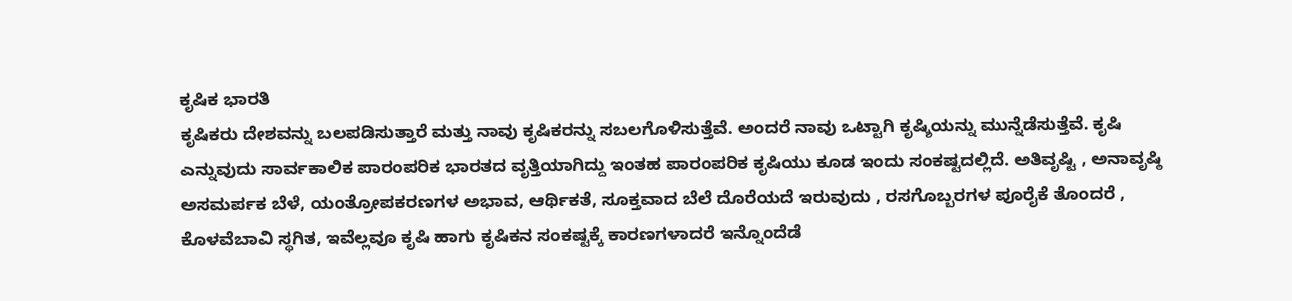ಕೃಷಿಕ ಭಾರತಿ
ಕೃಷಿಕರು ದೇಶವನ್ನು ಬಲಪಡಿಸುತ್ತಾರೆ ಮತ್ತು ನಾವು ಕೃಷಿಕರನ್ನು ಸಬಲಗೊಳಿಸುತ್ತೆವೆ. ಅಂದರೆ ನಾವು ಒಟ್ಟಾಗಿ ಕೃಷ್ಶಿಯನ್ನು ಮುನ್ನೆಡೆಸುತ್ತೆವೆ. ಕೃಷಿ ಎನ್ನುವುದು ಸಾರ್ವಕಾಲಿಕ ಪಾರಂಪರಿಕ ಭಾರತದ ವೃತ್ತಿಯಾಗಿದ್ದು ಇಂತಹ ಪಾರಂಪರಿಕ ಕೃಷಿಯು ಕೂಡ ಇಂದು ಸಂಕಷ್ಟದಲ್ಲಿದೆ. ಅತಿವೃಷ್ಟಿ , ಅನಾವೃಷ್ಠಿ ಅಸಮರ್ಪಕ ಬೆಳೆ, ಯಂತ್ರೋಪಕರಣಗಳ ಅಭಾವ, ಆರ್ಥಿಕತೆ, ಸೂಕ್ತವಾದ ಬೆಲೆ ದೊರೆಯದೆ ಇರುವುದು , ರಸಗೊಬ್ಬರಗಳ ಪೂರೈಕೆ ತೊಂದರೆ , ಕೊಳವೆಬಾವಿ ಸ್ಥಗಿತ, ಇವೆಲ್ಲವೂ ಕೃಷಿ ಹಾಗು ಕೃಷಿಕನ ಸಂಕಷ್ಟಕ್ಕೆ ಕಾರಣಗಳಾದರೆ ಇನ್ನೊಂದೆಡೆ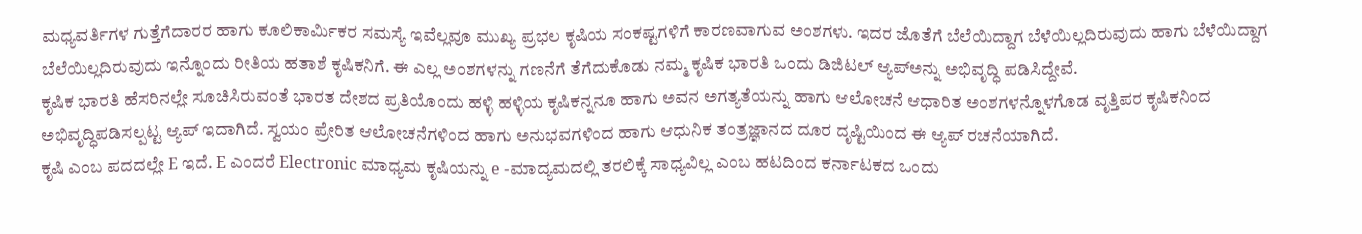ಮಧ್ಯವರ್ತಿಗಳ ಗುತ್ತೆಗೆದಾರರ ಹಾಗು ಕೂಲಿಕಾರ್ಮಿಕರ ಸಮಸ್ಯೆ ಇವೆಲ್ಲವೂ ಮುಖ್ಯ ಪ್ರಭಲ ಕೃಷಿಯ ಸಂಕಷ್ಟಗಳಿಗೆ ಕಾರಣವಾಗುವ ಅಂಶಗಳು. ಇದರ ಜೊತೆಗೆ ಬೆಲೆಯಿದ್ದಾಗ ಬೆಳೆಯಿಲ್ಲದಿರುವುದು ಹಾಗು ಬೆಳೆಯಿದ್ದಾಗ ಬೆಲೆಯಿಲ್ಲದಿರುವುದು ಇನ್ನೊಂದು ರೀತಿಯ ಹತಾಶೆ ಕೃಷಿಕನಿಗೆ. ಈ ಎಲ್ಲ ಅಂಶಗಳನ್ನು ಗಣನೆಗೆ ತೆಗೆದುಕೊಡು ನಮ್ಮ ಕೃಷಿಕ ಭಾರತಿ ಒಂದು ಡಿಜಿಟಲ್ ಆ್ಯಪ್ಅನ್ನು ಅಭಿವೃದ್ಧಿ ಪಡಿಸಿದ್ದೇವೆ.
ಕೃಷಿಕ ಭಾರತಿ ಹೆಸರಿನಲ್ಲೇ ಸೂಚಿಸಿರುವಂತೆ ಭಾರತ ದೇಶದ ಪ್ರತಿಯೊಂದು ಹಳ್ಳಿ ಹಳ್ಳಿಯ ಕೃಷಿಕನ್ನನೂ ಹಾಗು ಅವನ ಅಗತ್ಯತೆಯನ್ನು ಹಾಗು ಆಲೋಚನೆ ಆಧಾರಿತ ಅಂಶಗಳನ್ನೊಳಗೊಡ ವೃತ್ತಿಪರ ಕೃಷಿಕನಿಂದ ಅಭಿವೃದ್ಧಿಪಡಿಸಲ್ಪಟ್ಟ ಆ್ಯಪ್ ಇದಾಗಿದೆ. ಸ್ವಯಂ ಪ್ರೇರಿತ ಆಲೋಚನೆಗಳಿಂದ ಹಾಗು ಅನುಭವಗಳಿಂದ ಹಾಗು ಆಧುನಿಕ ತಂತ್ರಜ್ಞಾನದ ದೂರ ದೃಷ್ಟಿಯಿಂದ ಈ ಆ್ಯಪ್ ರಚನೆಯಾಗಿದೆ.
ಕೃಷಿ ಎಂಬ ಪದದಲ್ಲೇ E ಇದೆ. E ಎಂದರೆ Electronic ಮಾಧ್ಯಮ ಕೃಷಿಯನ್ನು e -ಮಾದ್ಯಮದಲ್ಲಿ ತರಲಿಕ್ಕೆ ಸಾಧ್ಯವಿಲ್ಲ ಎಂಬ ಹಟದಿಂದ ಕರ್ನಾಟಕದ ಒಂದು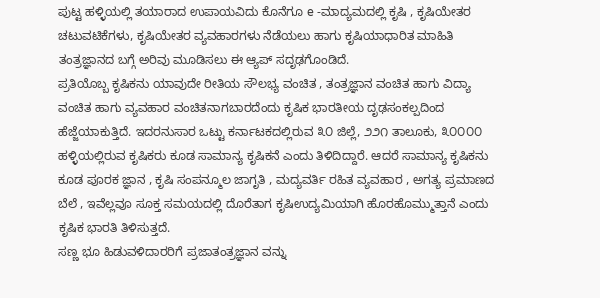ಪುಟ್ಟ ಹಳ್ಳಿಯಲ್ಲಿ ತಯಾರಾದ ಉಪಾಯವಿದು ಕೊನೆಗೂ e -ಮಾದ್ಯಮದಲ್ಲಿ ಕೃಷಿ , ಕೃಷಿಯೇತರ ಚಟುವಟಿಕೆಗಳು, ಕೃಷಿಯೇತರ ವ್ಯವಹಾರಗಳು ನೆಡೆಯಲು ಹಾಗು ಕೃಷಿಯಾಧಾರಿತ ಮಾಹಿತಿ ತಂತ್ರಜ್ಞಾನದ ಬಗ್ಗೆ ಅರಿವು ಮೂಡಿಸಲು ಈ ಆ್ಯಪ್ ಸದೃಢಗೊಂಡಿದೆ.
ಪ್ರತಿಯೊಬ್ಬ ಕೃಷಿಕನು ಯಾವುದೇ ರೀತಿಯ ಸೌಲಭ್ಯ ವಂಚಿತ , ತಂತ್ರಜ್ಞಾನ ವಂಚಿತ ಹಾಗು ವಿದ್ಯಾ ವಂಚಿತ ಹಾಗು ವ್ಯವಹಾರ ವಂಚಿತನಾಗಬಾರದೆಂದು ಕೃಷಿಕ ಭಾರತೀಯ ದೃಢಸಂಕಲ್ಪದಿಂದ ಹೆಜ್ಜೆಯಾಕುತ್ತಿದೆ. ಇದರನುಸಾರ ಒಟ್ಟು ಕರ್ನಾಟಕದಲ್ಲಿರುವ ೩೦ ಜಿಲ್ಲೆ, ೨೨೧ ತಾಲೂಕು, ೩೦೦೦೦ ಹಳ್ಳಿಯಲ್ಲಿರುವ ಕೃಷಿಕರು ಕೂಡ ಸಾಮಾನ್ಯ ಕೃಷಿಕನೆ ಎಂದು ತಿಳಿದಿದ್ದಾರೆ. ಆದರೆ ಸಾಮಾನ್ಯ ಕೃಷಿಕನು ಕೂಡ ಪೂರಕ ಜ್ಞಾನ , ಕೃಷಿ ಸಂಪನ್ಮೂಲ ಜಾಗೃತಿ , ಮದ್ಯವರ್ತಿ ರಹಿತ ವ್ಯವಹಾರ , ಅಗತ್ಯ ಪ್ರಮಾಣದ ಬೆಲೆ , ಇವೆಲ್ಲವೂ ಸೂಕ್ತ ಸಮಯದಲ್ಲಿ ದೊರೆತಾಗ ಕೃಷಿಉದ್ಯಮಿಯಾಗಿ ಹೊರಹೊಮ್ಮುತ್ತಾನೆ ಎಂದು ಕೃಷಿಕ ಭಾರತಿ ತಿಳಿಸುತ್ತದೆ.
ಸಣ್ಣ ಭೂ ಹಿಡುವಳಿದಾರರಿಗೆ ಪ್ರಜಾತಂತ್ರಜ್ಞಾನ ವನ್ನು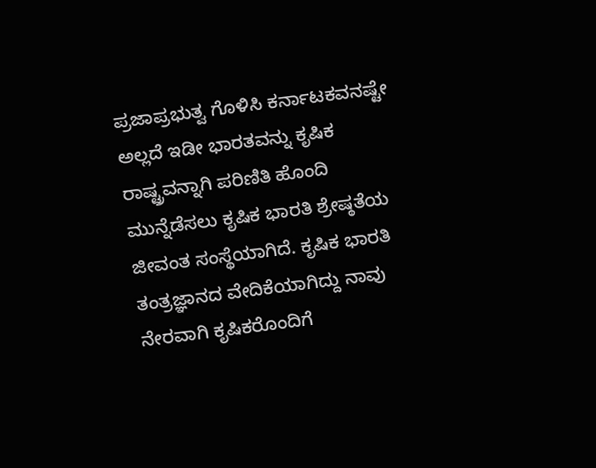ಪ್ರಜಾಪ್ರಭುತ್ವ ಗೊಳಿಸಿ ಕರ್ನಾಟಕವನಷ್ಟೇ ಅಲ್ಲದೆ ಇಡೀ ಭಾರತವನ್ನು ಕೃಷಿಕ ರಾಷ್ಟ್ರವನ್ನಾಗಿ ಪರಿಣಿತಿ ಹೊಂದಿ ಮುನ್ನೆಡೆಸಲು ಕೃಷಿಕ ಭಾರತಿ ಶ್ರೇಷ್ಠತೆಯ ಜೀವಂತ ಸಂಸ್ಥೆಯಾಗಿದೆ. ಕೃಷಿಕ ಭಾರತಿ ತಂತ್ರಜ್ಞಾನದ ವೇದಿಕೆಯಾಗಿದ್ದು ನಾವು ನೇರವಾಗಿ ಕೃಷಿಕರೊಂದಿಗೆ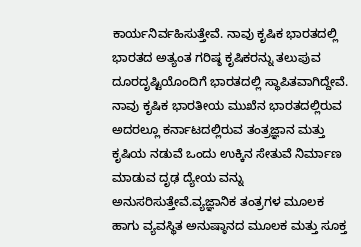ಕಾರ್ಯನಿರ್ವಹಿಸುತ್ತೇವೆ. ನಾವು ಕೃಷಿಕ ಭಾರತದಲ್ಲಿ ಭಾರತದ ಅತ್ಯಂತ ಗರಿಷ್ಠ ಕೃಷಿಕರನ್ನು ತಲುಪುವ ದೂರದೃಷ್ಟಿಯೊಂದಿಗೆ ಭಾರತದಲ್ಲಿ ಸ್ಥಾಪಿತವಾಗಿದ್ದೇವೆ.
ನಾವು ಕೃಷಿಕ ಭಾರತೀಯ ಮುಖೆನ ಭಾರತದಲ್ಲಿರುವ ಅದರಲ್ಲೂ ಕರ್ನಾಟದಲ್ಲಿರುವ ತಂತ್ರಜ್ಞಾನ ಮತ್ತು ಕೃಷಿಯ ನಡುವೆ ಒಂದು ಉಕ್ಕಿನ ಸೇತುವೆ ನಿರ್ಮಾಣ ಮಾಡುವ ದೃಢ ದ್ಯೇಯ ವನ್ನು ಅನುಸರಿಸುತ್ತೇವೆ.ವ್ಯಜ್ಞಾನಿಕ ತಂತ್ರಗಳ ಮೂಲಕ ಹಾಗು ವ್ಯವಸ್ಥಿತ ಅನುಷ್ಠಾನದ ಮೂಲಕ ಮತ್ತು ಸೂಕ್ತ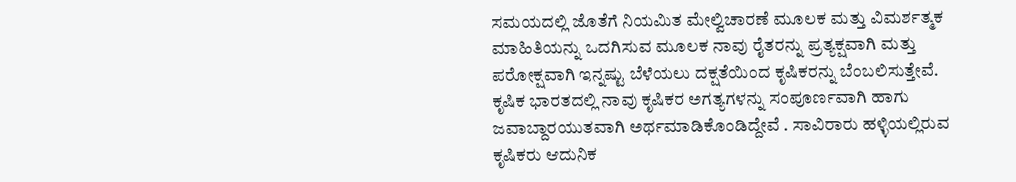ಸಮಯದಲ್ಲಿ ಜೊತೆಗೆ ನಿಯಮಿತ ಮೇಲ್ವಿಚಾರಣೆ ಮೂಲಕ ಮತ್ತು ವಿಮರ್ಶತ್ಮಕ ಮಾಹಿತಿಯನ್ನು ಒದಗಿಸುವ ಮೂಲಕ ನಾವು ರೈತರನ್ನು ಪ್ರತ್ಯಕ್ಷವಾಗಿ ಮತ್ತು ಪರೋಕ್ಷವಾಗಿ ಇನ್ನಷ್ಟು ಬೆಳೆಯಲು ದಕ್ಷತೆಯಿಂದ ಕೃಷಿಕರನ್ನು ಬೆಂಬಲಿಸುತ್ತೇವೆ.
ಕೃಷಿಕ ಭಾರತದಲ್ಲಿ ನಾವು ಕೃಷಿಕರ ಅಗತ್ಯಗಳನ್ನು ಸಂಪೂರ್ಣವಾಗಿ ಹಾಗು ಜವಾಬ್ದಾರಯುತವಾಗಿ ಅರ್ಥಮಾಡಿಕೊಂಡಿದ್ದೇವೆ . ಸಾವಿರಾರು ಹಳ್ಳಿಯಲ್ಲಿರುವ ಕೃಷಿಕರು ಆದುನಿಕ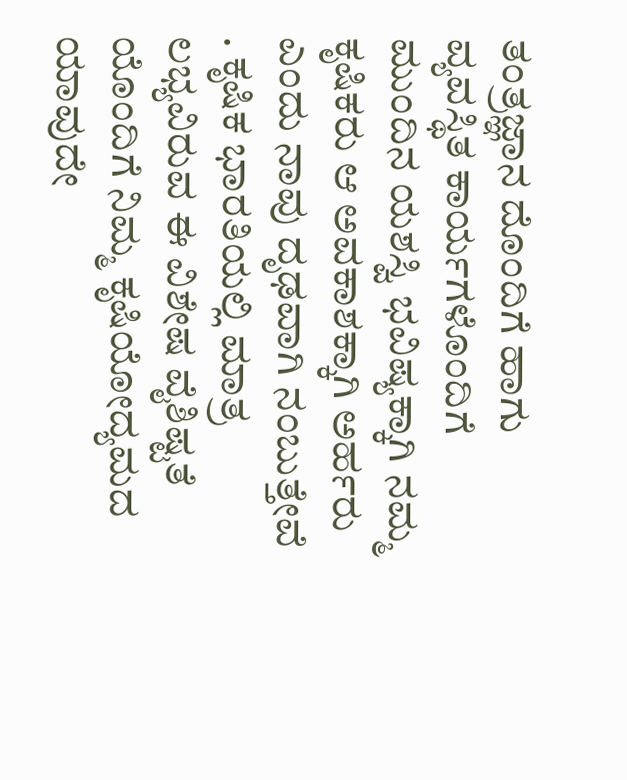ತಂತ್ರಜ್ಞಾನ ದೊಂದಿಗೆ ಹಾಗು ವ್ಯವಸ್ಥಿತ ಕಾರ್ಯಗಳೊಂದಿಗೆ ಮುಂದಿನ ಯಶಸ್ವಿ ಭವಿಷ್ಯಕ್ಕಾಗಿ ನಮ್ಮ ಕೃಷಿಕರು ಆ ಅವಕಾಶಕ್ಕಾಗಿ ಅರ್ಹರು ಎಂದು ನಾವು ದೃಢವಾಗಿ ನಂಬುತ್ತೇವೆ . ಕೃಷಿಕ ಭಾರತಿಯಲ್ಲಿ ಮಾತ್ರ ಲಭ್ಯವಿರುವ ಈ ವಿಶೇಷ ವೈಶಿಷ್ಟತೆ ಯೊಂದಿಗೆ ನಿಮ್ಮ ಕೃಷಿಯೋದ್ಯಮದ ಯಾವುದೇ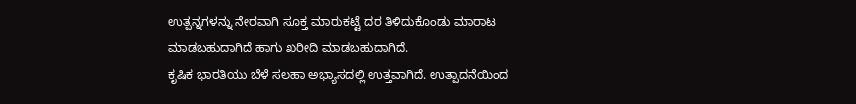ಉತ್ಪನ್ನಗಳನ್ನು ನೇರವಾಗಿ ಸೂಕ್ತ ಮಾರುಕಟ್ಟೆ ದರ ತಿಳಿದುಕೊಂಡು ಮಾರಾಟ ಮಾಡಬಹುದಾಗಿದೆ ಹಾಗು ಖರೀದಿ ಮಾಡಬಹುದಾಗಿದೆ.
ಕೃಷಿಕ ಭಾರತಿಯು ಬೆಳೆ ಸಲಹಾ ಅಭ್ಯಾಸದಲ್ಲಿ ಉತ್ತವಾಗಿದೆ. ಉತ್ಪಾದನೆಯಿಂದ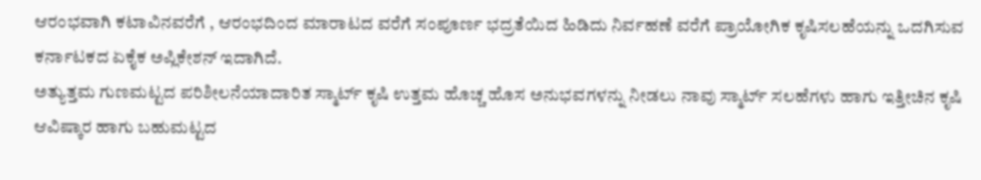ಆರಂಭವಾಗಿ ಕಟಾವಿನವರೆಗೆ , ಆರಂಭದಿಂದ ಮಾರಾಟದ ವರೆಗೆ ಸಂಪೂರ್ಣ ಭದ್ರತೆಯಿದ ಹಿಡಿದು ನಿರ್ವಹಣೆ ವರೆಗೆ ಪ್ರಾಯೋಗಿಕ ಕೃಷಿಸಲಹೆಯನ್ನು ಒದಗಿಸುವ ಕರ್ನಾಟಕದ ಏಕೈಕ ಅಪ್ಲಿಕೇಶನ್ ಇದಾಗಿದೆ.
ಅತ್ಯುತ್ತಮ ಗುಣಮಟ್ಟದ ಪರಿಶೀಲನೆಯಾದಾರಿತ ಸ್ಮಾರ್ಟ್ ಕೃಷಿ ಉತ್ತಮ ಹೊಚ್ಚ ಹೊಸ ಅನುಭವಗಳನ್ನು ನೀಡಲು ನಾವು ಸ್ಮಾರ್ಟ್ ಸಲಹೆಗಳು ಹಾಗು ಇತ್ತೀಚಿನ ಕೃಷಿ ಆವಿಷ್ಕಾರ ಹಾಗು ಬಹುಮಟ್ಟದ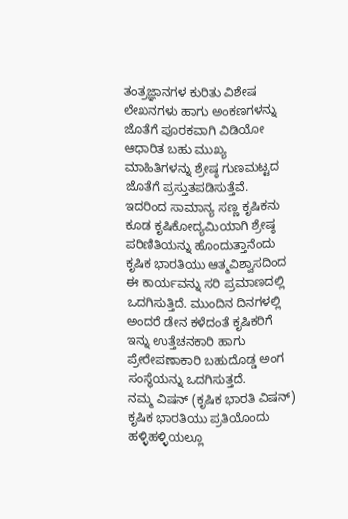ತಂತ್ರಜ್ಞಾನಗಳ ಕುರಿತು ವಿಶೇಷ ಲೇಖನಗಳು ಹಾಗು ಅಂಕಣಗಳನ್ನು ಜೊತೆಗೆ ಪೂರಕವಾಗಿ ವಿಡಿಯೋ ಆಧಾರಿತ ಬಹು ಮುಖ್ಯ ಮಾಹಿತಿಗಳನ್ನು ಶ್ರೇಷ್ಠ ಗುಣಮಟ್ಟದ ಜೊತೆಗೆ ಪ್ರಸ್ತುತಪಡಿಸುತ್ತೆವೆ.
ಇದರಿಂದ ಸಾಮಾನ್ಯ ಸಣ್ಣ ಕೃಷಿಕನು ಕೂಡ ಕೃಷಿಕೋದ್ಯಮಿಯಾಗಿ ಶ್ರೇಷ್ಠ ಪರಿಣಿತಿಯನ್ನು ಹೊಂದುತ್ತಾನೆಂದು ಕೃಷಿಕ ಭಾರತಿಯು ಆತ್ಮವಿಶ್ವಾಸದಿಂದ ಈ ಕಾರ್ಯವನ್ನು ಸರಿ ಪ್ರಮಾಣದಲ್ಲಿ ಒದಗಿಸುತ್ತಿದೆ. ಮುಂದಿನ ದಿನಗಳಲ್ಲಿ ಅಂದರೆ ಡೇನ ಕಳೆದಂತೆ ಕೃಷಿಕರಿಗೆ ಇನ್ನು ಉತ್ತೆಚನಕಾರಿ ಹಾಗು ಪ್ರೇರೇಪಣಾಕಾರಿ ಬಹುದೊಡ್ಡ ಅಂಗ ಸಂಸ್ಥೆಯನ್ನು ಒದಗಿಸುತ್ತದೆ.
ನಮ್ಮ ವಿಷನ್ (ಕೃಷಿಕ ಭಾರತಿ ವಿಷನ್)
ಕೃಷಿಕ ಭಾರತಿಯು ಪ್ರತಿಯೊಂದು ಹಳ್ಳಿಹಳ್ಳಿಯಲ್ಲೂ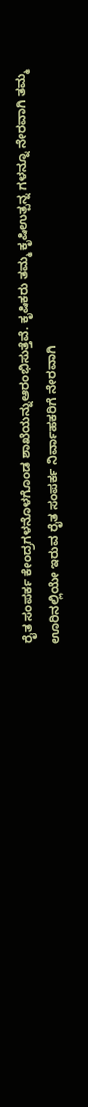ರೈತ ಸಂಪರ್ಕ ಕೇಂದ್ರಗಳನೊಳಗೊಂಡ ಶಾಖೆಯನ್ನುಆರಂಭಿಸುತ್ತೆವೆ. ಕೃಷಿಕರು ತಮ್ಮ ಕೃಷಿಉತ್ಪನ್ನ ಗಳನ್ನೂ ನೇರವಾಗಿ ತಮ್ಮ ಊರಿನಲ್ಲಿಯೇ ಇರುವ ರೈತ ಸಂಪರ್ಕ ನಿರ್ವಾಹಕರಿಗೆ ನೇರವಾಗಿ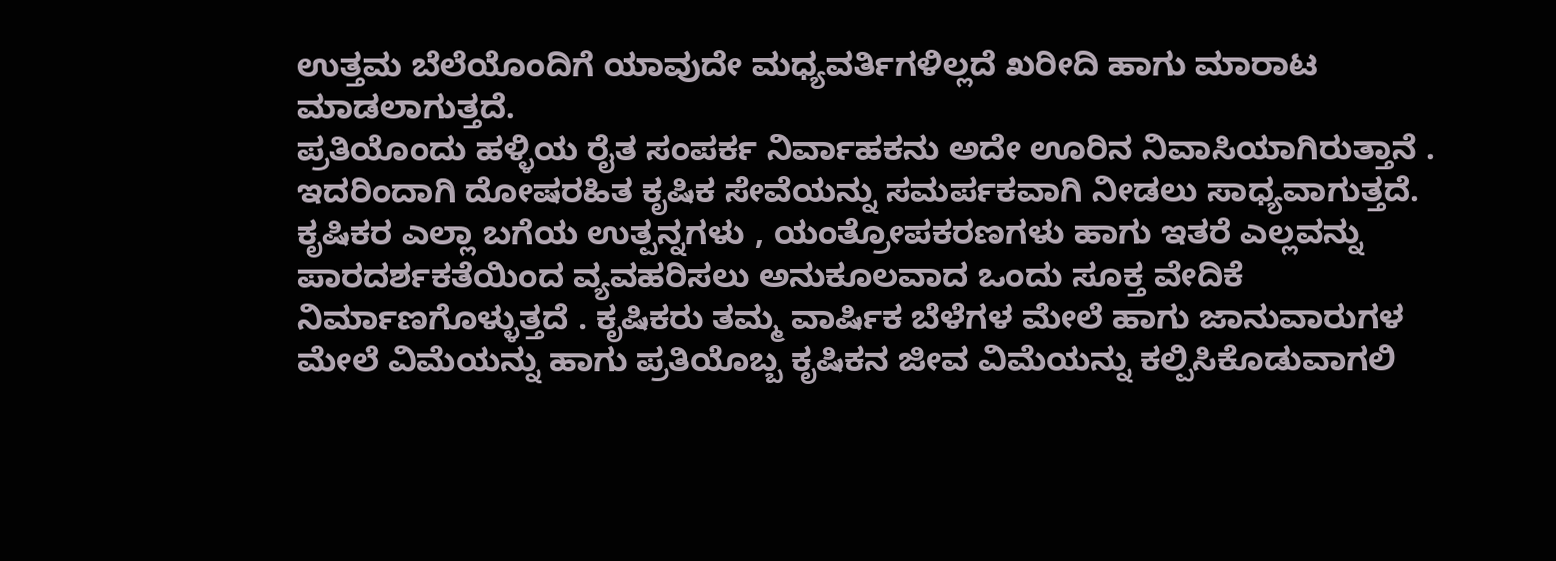ಉತ್ತಮ ಬೆಲೆಯೊಂದಿಗೆ ಯಾವುದೇ ಮಧ್ಯವರ್ತಿಗಳಿಲ್ಲದೆ ಖರೀದಿ ಹಾಗು ಮಾರಾಟ ಮಾಡಲಾಗುತ್ತದೆ.
ಪ್ರತಿಯೊಂದು ಹಳ್ಳಿಯ ರೈತ ಸಂಪರ್ಕ ನಿರ್ವಾಹಕನು ಅದೇ ಊರಿನ ನಿವಾಸಿಯಾಗಿರುತ್ತಾನೆ . ಇದರಿಂದಾಗಿ ದೋಷರಹಿತ ಕೃಷಿಕ ಸೇವೆಯನ್ನು ಸಮರ್ಪಕವಾಗಿ ನೀಡಲು ಸಾಧ್ಯವಾಗುತ್ತದೆ. ಕೃಷಿಕರ ಎಲ್ಲಾ ಬಗೆಯ ಉತ್ಪನ್ನಗಳು , ಯಂತ್ರೋಪಕರಣಗಳು ಹಾಗು ಇತರೆ ಎಲ್ಲವನ್ನು ಪಾರದರ್ಶಕತೆಯಿಂದ ವ್ಯವಹರಿಸಲು ಅನುಕೂಲವಾದ ಒಂದು ಸೂಕ್ತ ವೇದಿಕೆ ನಿರ್ಮಾಣಗೊಳ್ಳುತ್ತದೆ . ಕೃಷಿಕರು ತಮ್ಮ ವಾರ್ಷಿಕ ಬೆಳೆಗಳ ಮೇಲೆ ಹಾಗು ಜಾನುವಾರುಗಳ ಮೇಲೆ ವಿಮೆಯನ್ನು ಹಾಗು ಪ್ರತಿಯೊಬ್ಬ ಕೃಷಿಕನ ಜೀವ ವಿಮೆಯನ್ನು ಕಲ್ಪಿಸಿಕೊಡುವಾಗಲಿ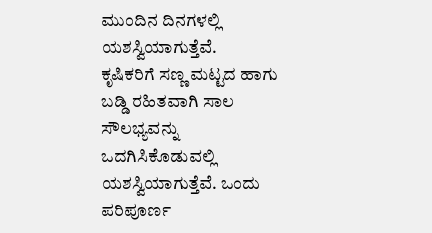ಮುಂದಿನ ದಿನಗಳಲ್ಲಿ ಯಶಸ್ವಿಯಾಗುತ್ತೆವೆ.
ಕೃಷಿಕರಿಗೆ ಸಣ್ಣ ಮಟ್ಟದ ಹಾಗು ಬಡ್ಡಿ ರಹಿತವಾಗಿ ಸಾಲ ಸೌಲಭ್ಯವನ್ನು ಒದಗಿಸಿಕೊಡುವಲ್ಲಿ ಯಶಸ್ವಿಯಾಗುತ್ತೆವೆ. ಒಂದು ಪರಿಪೂರ್ಣ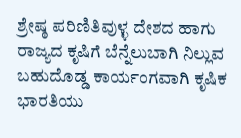ಶ್ರೇಷ್ಠ ಪರಿಣಿತಿವುಳ್ಳ ದೇಶದ ಹಾಗು ರಾಜ್ಯದ ಕೃಷಿಗೆ ಬೆನ್ನೆಲುಬಾಗಿ ನಿಲ್ಲುವ ಬಹುದೊಡ್ಡ ಕಾರ್ಯಂಗವಾಗಿ ಕೃಷಿಕ ಭಾರತಿಯು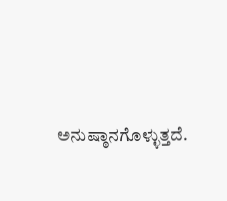ಅನುಷ್ಠಾನಗೊಳ್ಳುತ್ತದೆ.